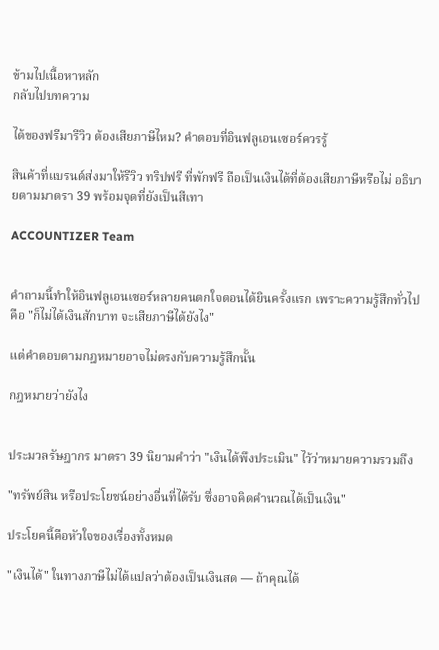ข้ามไปเนื้อหาหลัก
กลับไปบทความ

ได้ของฟรีมารีวิว ต้องเสียภาษีไหม? คำตอบที่อินฟลูเอนเซอร์ควรรู้

สินค้าที่แบรนด์ส่งมาให้รีวิว ทริปฟรี ที่พักฟรี ถือเป็นเงินได้ที่ต้องเสียภาษีหรือไม่ อธิบายตามมาตรา 39 พร้อมจุดที่ยังเป็นสีเทา

ACCOUNTIZER Team


คำถามนี้ทำให้อินฟลูเอนเซอร์หลายคนตกใจตอนได้ยินครั้งแรก เพราะความรู้สึกทั่วไปคือ "ก็ไม่ได้เงินสักบาท จะเสียภาษีได้ยังไง"

แต่คำตอบตามกฎหมายอาจไม่ตรงกับความรู้สึกนั้น

กฎหมายว่ายังไง


ประมวลรัษฎากร มาตรา 39 นิยามคำว่า "เงินได้พึงประเมิน" ไว้ว่าหมายความรวมถึง

"ทรัพย์สิน หรือประโยชน์อย่างอื่นที่ได้รับ ซึ่งอาจคิดคำนวณได้เป็นเงิน"

ประโยคนี้คือหัวใจของเรื่องทั้งหมด

"เงินได้" ในทางภาษีไม่ได้แปลว่าต้องเป็นเงินสด — ถ้าคุณได้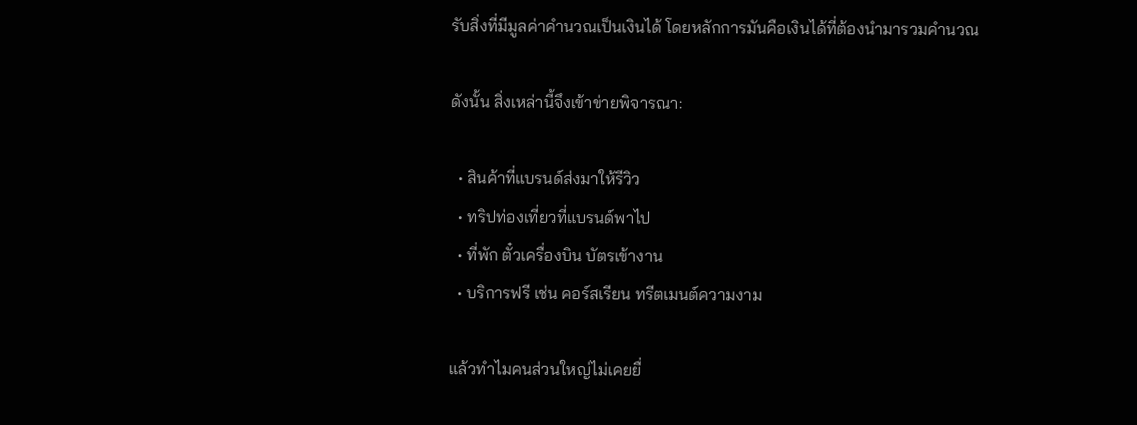รับสิ่งที่มีมูลค่าคำนวณเป็นเงินได้ โดยหลักการมันคือเงินได้ที่ต้องนำมารวมคำนวณ

ดังนั้น สิ่งเหล่านี้จึงเข้าข่ายพิจารณา:

  • สินค้าที่แบรนด์ส่งมาให้รีวิว
  • ทริปท่องเที่ยวที่แบรนด์พาไป
  • ที่พัก ตั๋วเครื่องบิน บัตรเข้างาน
  • บริการฟรี เช่น คอร์สเรียน ทรีตเมนต์ความงาม

แล้วทำไมคนส่วนใหญ่ไม่เคยยื่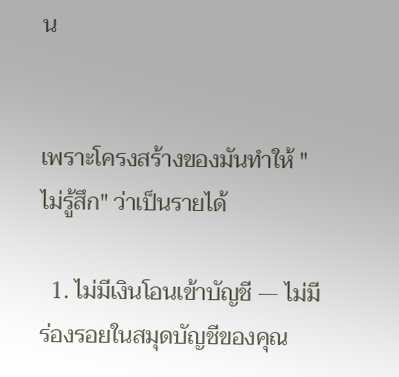น


เพราะโครงสร้างของมันทำให้ "ไม่รู้สึก" ว่าเป็นรายได้

  1. ไม่มีเงินโอนเข้าบัญชี — ไม่มีร่องรอยในสมุดบัญชีของคุณ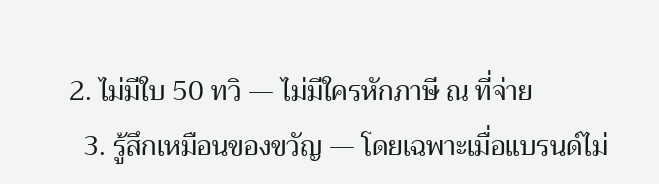2. ไม่มีใบ 50 ทวิ — ไม่มีใครหักภาษี ณ ที่จ่าย
  3. รู้สึกเหมือนของขวัญ — โดยเฉพาะเมื่อแบรนด์ไม่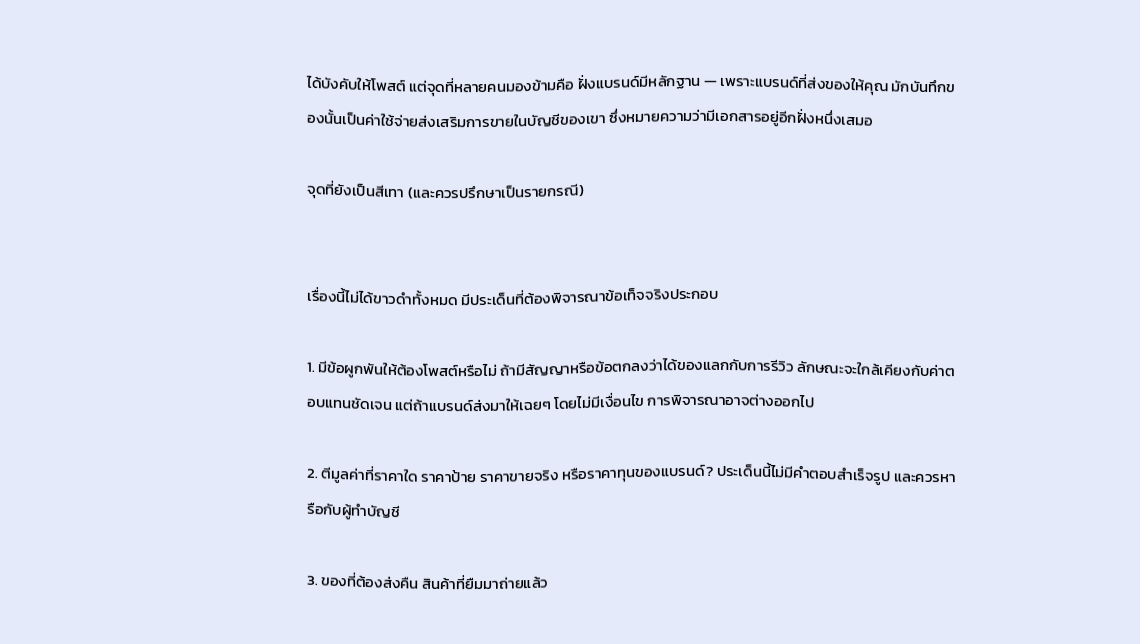ได้บังคับให้โพสต์ แต่จุดที่หลายคนมองข้ามคือ ฝั่งแบรนด์มีหลักฐาน — เพราะแบรนด์ที่ส่งของให้คุณ มักบันทึกของนั้นเป็นค่าใช้จ่ายส่งเสริมการขายในบัญชีของเขา ซึ่งหมายความว่ามีเอกสารอยู่อีกฝั่งหนึ่งเสมอ

จุดที่ยังเป็นสีเทา (และควรปรึกษาเป็นรายกรณี)


เรื่องนี้ไม่ได้ขาวดำทั้งหมด มีประเด็นที่ต้องพิจารณาข้อเท็จจริงประกอบ

1. มีข้อผูกพันให้ต้องโพสต์หรือไม่ ถ้ามีสัญญาหรือข้อตกลงว่าได้ของแลกกับการรีวิว ลักษณะจะใกล้เคียงกับค่าตอบแทนชัดเจน แต่ถ้าแบรนด์ส่งมาให้เฉยๆ โดยไม่มีเงื่อนไข การพิจารณาอาจต่างออกไป

2. ตีมูลค่าที่ราคาใด ราคาป้าย ราคาขายจริง หรือราคาทุนของแบรนด์? ประเด็นนี้ไม่มีคำตอบสำเร็จรูป และควรหารือกับผู้ทำบัญชี

3. ของที่ต้องส่งคืน สินค้าที่ยืมมาถ่ายแล้ว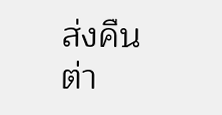ส่งคืน ต่า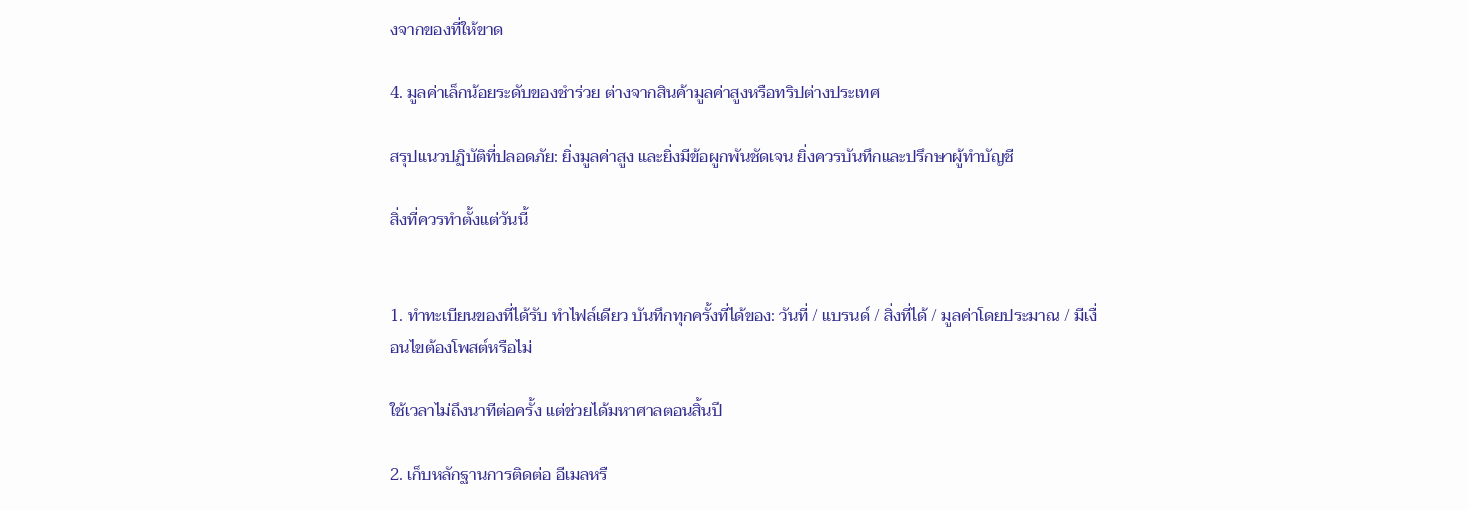งจากของที่ให้ขาด

4. มูลค่าเล็กน้อยระดับของชำร่วย ต่างจากสินค้ามูลค่าสูงหรือทริปต่างประเทศ

สรุปแนวปฏิบัติที่ปลอดภัย: ยิ่งมูลค่าสูง และยิ่งมีข้อผูกพันชัดเจน ยิ่งควรบันทึกและปรึกษาผู้ทำบัญชี

สิ่งที่ควรทำตั้งแต่วันนี้


1. ทำทะเบียนของที่ได้รับ ทำไฟล์เดียว บันทึกทุกครั้งที่ได้ของ: วันที่ / แบรนด์ / สิ่งที่ได้ / มูลค่าโดยประมาณ / มีเงื่อนไขต้องโพสต์หรือไม่

ใช้เวลาไม่ถึงนาทีต่อครั้ง แต่ช่วยได้มหาศาลตอนสิ้นปี

2. เก็บหลักฐานการติดต่อ อีเมลหรื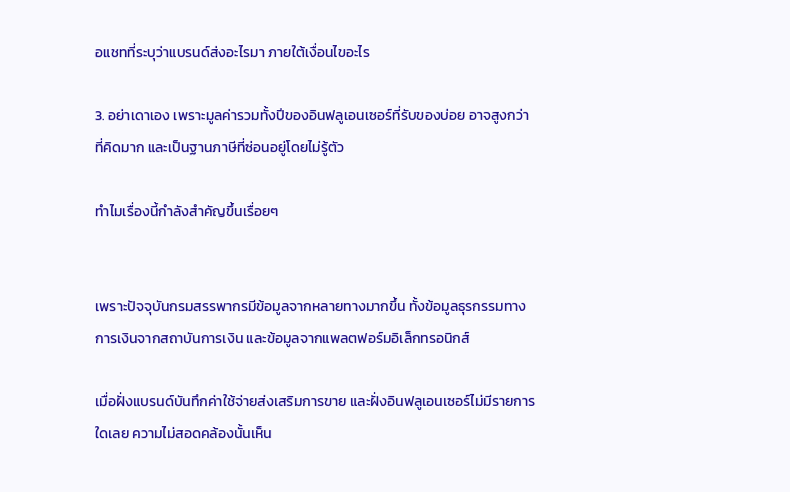อแชทที่ระบุว่าแบรนด์ส่งอะไรมา ภายใต้เงื่อนไขอะไร

3. อย่าเดาเอง เพราะมูลค่ารวมทั้งปีของอินฟลูเอนเซอร์ที่รับของบ่อย อาจสูงกว่าที่คิดมาก และเป็นฐานภาษีที่ซ่อนอยู่โดยไม่รู้ตัว

ทำไมเรื่องนี้กำลังสำคัญขึ้นเรื่อยๆ


เพราะปัจจุบันกรมสรรพากรมีข้อมูลจากหลายทางมากขึ้น ทั้งข้อมูลธุรกรรมทางการเงินจากสถาบันการเงิน และข้อมูลจากแพลตฟอร์มอิเล็กทรอนิกส์

เมื่อฝั่งแบรนด์บันทึกค่าใช้จ่ายส่งเสริมการขาย และฝั่งอินฟลูเอนเซอร์ไม่มีรายการใดเลย ความไม่สอดคล้องนั้นเห็น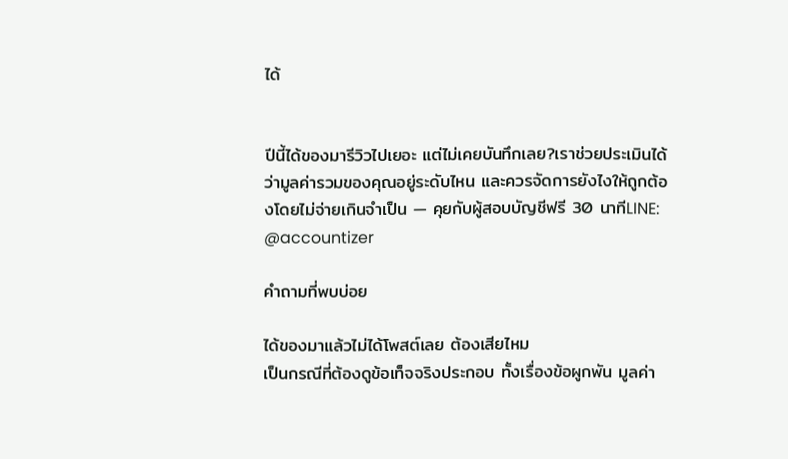ได้


ปีนี้ได้ของมารีวิวไปเยอะ แต่ไม่เคยบันทึกเลย?เราช่วยประเมินได้ว่ามูลค่ารวมของคุณอยู่ระดับไหน และควรจัดการยังไงให้ถูกต้องโดยไม่จ่ายเกินจำเป็น — คุยกับผู้สอบบัญชีฟรี 30 นาทีLINE: @accountizer

คำถามที่พบบ่อย

ได้ของมาแล้วไม่ได้โพสต์เลย ต้องเสียไหม
เป็นกรณีที่ต้องดูข้อเท็จจริงประกอบ ทั้งเรื่องข้อผูกพัน มูลค่า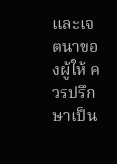และเจตนาของผู้ให้ ควรปรึกษาเป็น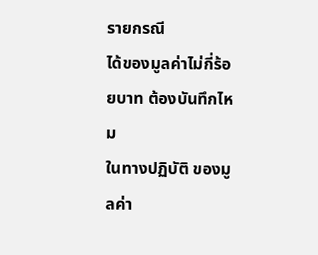รายกรณี
ได้ของมูลค่าไม่กี่ร้อยบาท ต้องบันทึกไหม
ในทางปฏิบัติ ของมูลค่า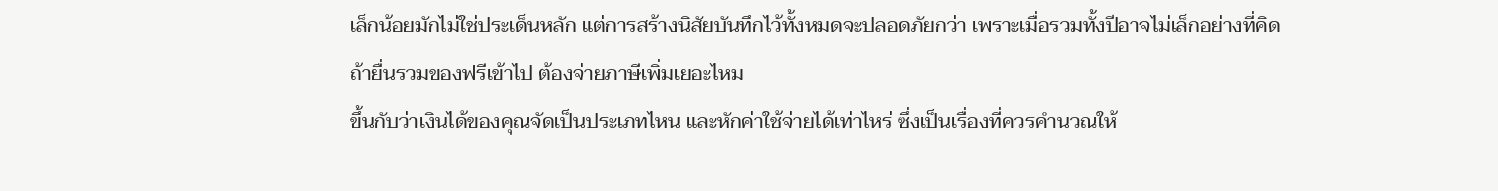เล็กน้อยมักไม่ใช่ประเด็นหลัก แต่การสร้างนิสัยบันทึกไว้ทั้งหมดจะปลอดภัยกว่า เพราะเมื่อรวมทั้งปีอาจไม่เล็กอย่างที่คิด
ถ้ายื่นรวมของฟรีเข้าไป ต้องจ่ายภาษีเพิ่มเยอะไหม
ขึ้นกับว่าเงินได้ของคุณจัดเป็นประเภทไหน และหักค่าใช้จ่ายได้เท่าไหร่ ซึ่งเป็นเรื่องที่ควรคำนวณให้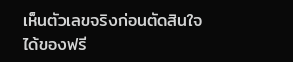เห็นตัวเลขจริงก่อนตัดสินใจ
ได้ของฟรี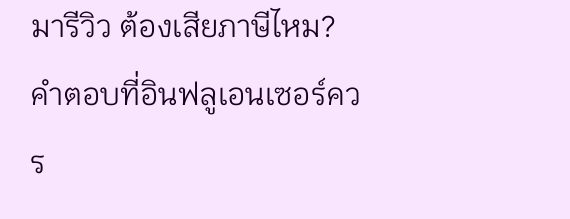มารีวิว ต้องเสียภาษีไหม? คำตอบที่อินฟลูเอนเซอร์ควร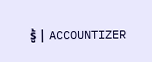รู้ | ACCOUNTIZER